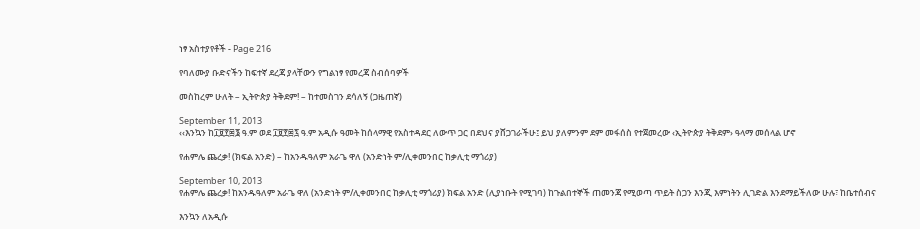ነፃ አስተያየቶች - Page 216

የባለሙያ ቡድናችን ከፍተኛ ደረጃ ያላቸውን የግልነፃ የመረጃ ስብሰባዎች

መስከረም ሁለት – ኢትዮጵያ ትቅደም! – ከተመስገን ደሳለኝ (ጋዜጠኛ)

September 11, 2013
‹‹እንኳን ከ፲፱፻፷፮ ዓ.ም ወደ ፲፱፻፷፯ ዓ.ም አዲሱ ዓመት ከሰላማዊ የአስተዳደር ለውጥ ጋር በደህና ያሸጋገራችሁ፤ ይህ ያለምንም ደም መፋሰስ የተጀመረው ‹ኢትዮጵያ ትቅደም› ዓላማ መሰላል ሆኖ

የሐምሌ ጨረቃ! (ክፍል አንድ) – ከአንዱዓለም አራጌ ዋለ (አንድነት ም/ሊቀመንበር ከቃሊቲ ማጎሪያ)

September 10, 2013
የሐምሌ ጨረቃ! ከአንዱዓለም አራጌ ዋለ (አንድነት ም/ሊቀመንበር ከቃሊቲ ማጎሪያ) ክፍል አንድ (ሊያነቡት የሚገባ) ከጉልበተኞች ጠመንጃ የሚወጣ ጥይት ስጋን እንጂ እምነትን ሊገድል እንደማይችለው ሁሉ፣ ከቤተሰብና

እንኳን ለአዲሱ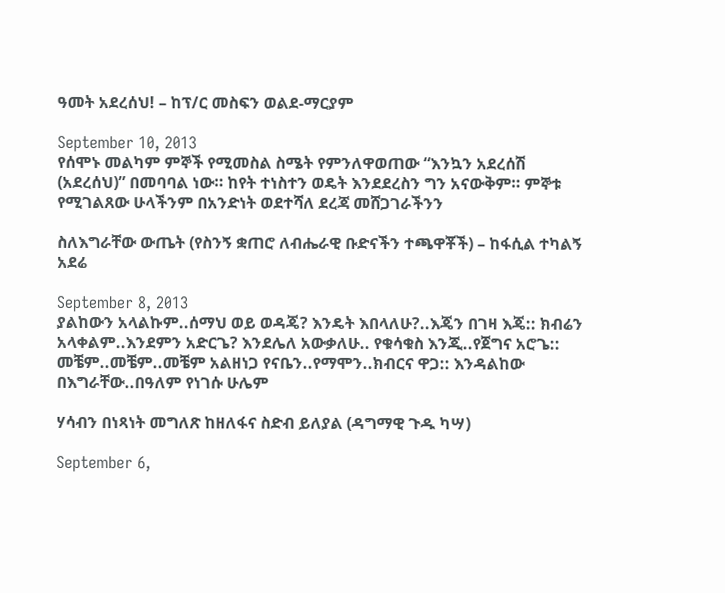ዓመት አደረሰህ! – ከፕ/ር መስፍን ወልደ-ማርያም

September 10, 2013
የሰሞኑ መልካም ምኞች የሚመስል ስሜት የምንለዋወጠው “እንኳን አደረሰሽ (አደረሰህ)” በመባባል ነው። ከየት ተነስተን ወዴት እንደደረስን ግን አናውቅም። ምኞቱ የሚገልጸው ሁላችንም በአንድነት ወደተሻለ ደረጃ መሸጋገራችንን

ስለእግራቸው ውጤት (የስንኝ ቋጠሮ ለብሔራዊ ቡድናችን ተጫዋቾች) – ከፋሲል ተካልኝ አደሬ

September 8, 2013
ያልከውን አላልኩም..ሰማህ ወይ ወዳጄ? እንዴት እበላለሁ?..እጄን በገዛ እጄ:: ክብሬን አላቀልም..እንደምን አድርጌ? እንደሌለ አውቃለሁ.. የቁሳቁስ እንጂ..የጀግና አሮጌ:: መቼም..መቼም..መቼም አልዘነጋ የናቤን..የማሞን..ክብርና ዋጋ:: እንዳልከው በእግራቸው..በዓለም የነገሱ ሁሌም

ሃሳብን በነጻነት መግለጽ ከዘለፋና ስድብ ይለያል (ዳግማዊ ጉዱ ካሣ)

September 6,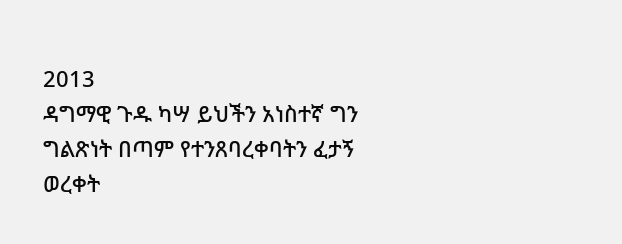2013
ዳግማዊ ጉዱ ካሣ ይህችን አነስተኛ ግን ግልጽነት በጣም የተንጸባረቀባትን ፈታኝ ወረቀት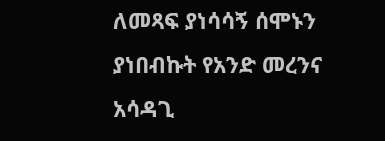ለመጻፍ ያነሳሳኝ ሰሞኑን ያነበብኩት የአንድ መረንና አሳዳጊ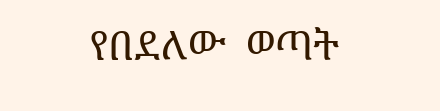የበደለው  ወጣት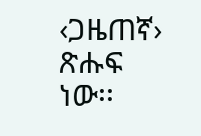‹ጋዜጠኛ› ጽሑፍ ነው፡፡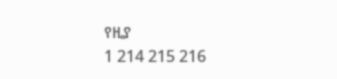የዚያ
1 214 215 216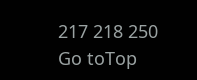217 218 250
Go toTop